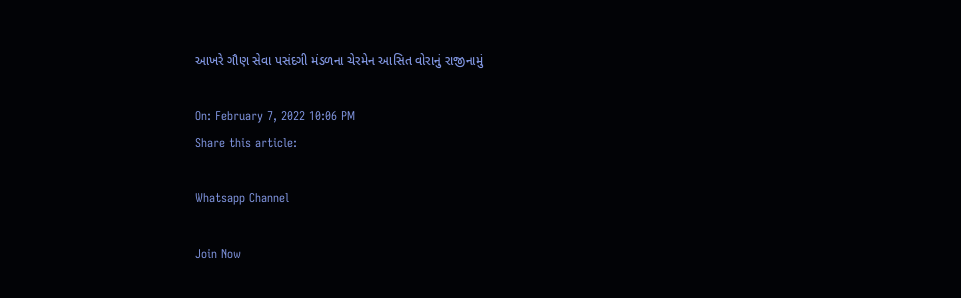આખરે ગૌણ સેવા પસંદગી મંડળના ચેરમેન આસિત વોરાનું રાજીનામું

On: February 7, 2022 10:06 PM
Share this article:

Whatsapp Channel

Join Now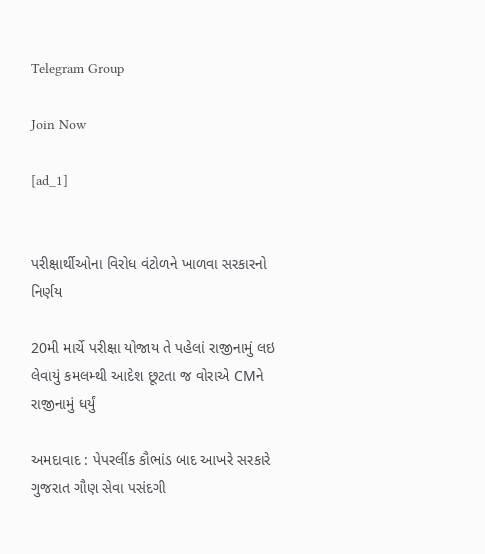Telegram Group

Join Now

[ad_1]


પરીક્ષાર્થીઓના વિરોધ વંટોળને ખાળવા સરકારનો નિર્ણય

20મી માર્ચે પરીક્ષા યોજાય તે પહેલાં રાજીનામું લઇ લેવાયું કમલમ્થી આદેશ છૂટતા જ વોરાએ CMને રાજીનામું ધર્યું

અમદાવાદ : પેપરલીંક કૌભાંડ બાદ આખરે સરકારે ગુજરાત ગૌણ સેવા પસંદગી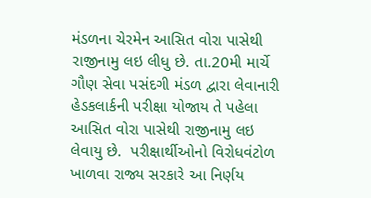મંડળના ચેરમેન આસિત વોરા પાસેથી રાજીનામુ લઇ લીધુ છે. તા.20મી માર્ચે ગૌણ સેવા પસંદગી મંડળ દ્વારા લેવાનારી હેડકલાર્કની પરીક્ષા યોજાય તે પહેલા આસિત વોરા પાસેથી રાજીનામુ લઇ લેવાયુ છે.  પરીક્ષાર્થીઓનો વિરોધવંટોળ ખાળવા રાજ્ય સરકારે આ નિર્ણય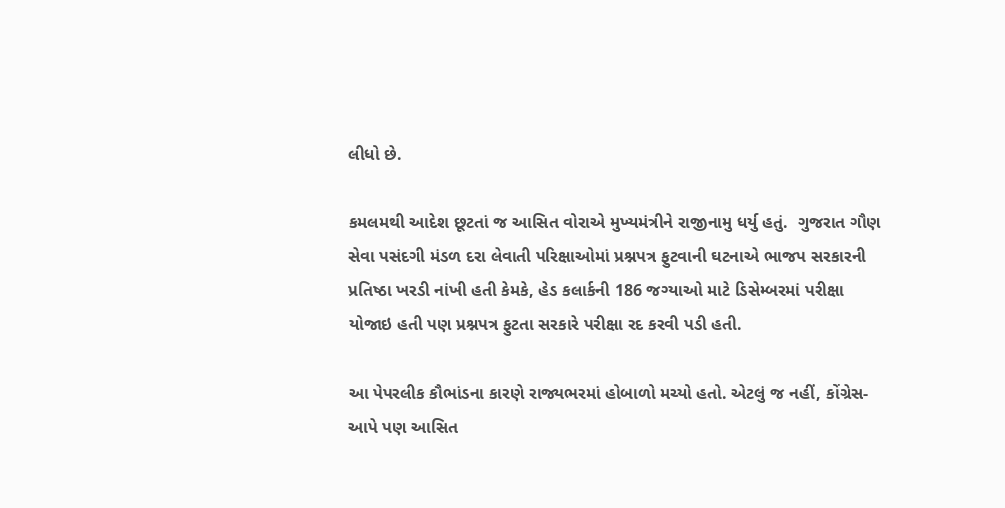લીધો છે.

કમલમથી આદેશ છૂટતાં જ આસિત વોરાએ મુખ્યમંત્રીને રાજીનામુ ધર્યુ હતું.  ગુજરાત ગૌણ સેવા પસંદગી મંડળ દરા લેવાતી પરિક્ષાઓમાં પ્રશ્નપત્ર ફુટવાની ઘટનાએ ભાજપ સરકારની પ્રતિષ્ઠા ખરડી નાંખી હતી કેમકે, હેડ કલાર્કની 186 જગ્યાઓ માટે ડિસેમ્બરમાં પરીક્ષા યોજાઇ હતી પણ પ્રશ્નપત્ર ફુટતા સરકારે પરીક્ષા રદ કરવી પડી હતી.

આ પેપરલીક કૌભાંડના કારણે રાજ્યભરમાં હોબાળો મચ્યો હતો. એટલું જ નહીં, કોંગ્રેસ-આપે પણ આસિત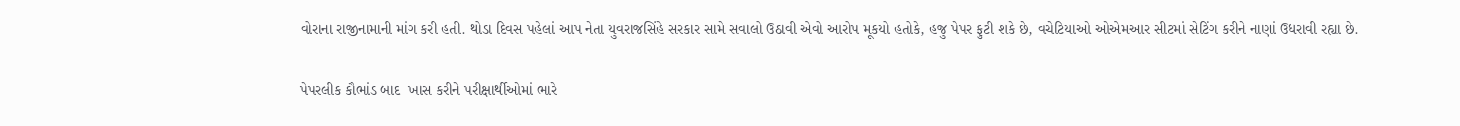વોરાના રાજીનામાની માંગ કરી હતી. થોડા દિવસ પહેલાં આપ નેતા યુવરાજસિંહે સરકાર સામે સવાલો ઉઠાવી એવો આરોપ મૂકયો હતોકે, હજુ પેપર ફુટી શકે છે, વચેટિયાઓ ઓએમઆર સીટમાં સેટિંગ કરીને નાણાં ઉધરાવી રહ્યા છે.

પેપરલીક કૌભાંડ બાદ  ખાસ કરીને પરીક્ષાર્થીઓમાં ભારે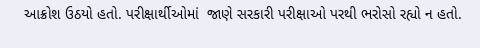આક્રોશ ઉઠયો હતો. પરીક્ષાર્થીઓમાં  જાણે સરકારી પરીક્ષાઓ પરથી ભરોસો રહ્યો ન હતો.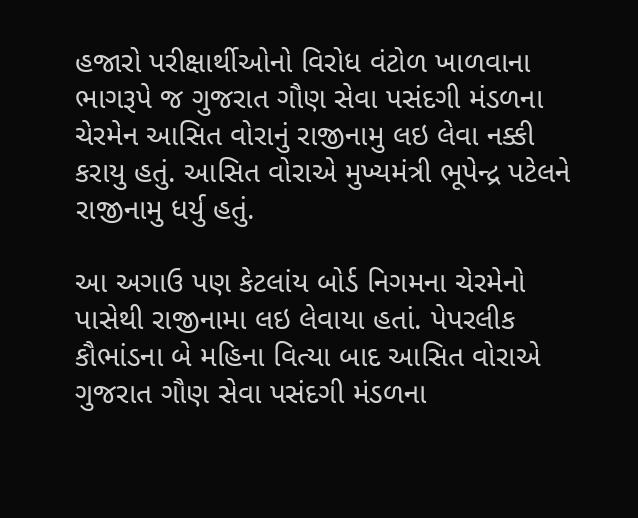હજારો પરીક્ષાર્થીઓનો વિરોધ વંટોળ ખાળવાના ભાગરૂપે જ ગુજરાત ગૌણ સેવા પસંદગી મંડળના ચેરમેન આસિત વોરાનું રાજીનામુ લઇ લેવા નક્કી કરાયુ હતું. આસિત વોરાએ મુખ્યમંત્રી ભૂપેન્દ્ર પટેલને રાજીનામુ ધર્યુ હતું.

આ અગાઉ પણ કેટલાંય બોર્ડ નિગમના ચેરમેનો પાસેથી રાજીનામા લઇ લેવાયા હતાં. પેપરલીક કૌભાંડના બે મહિના વિત્યા બાદ આસિત વોરાએ ગુજરાત ગૌણ સેવા પસંદગી મંડળના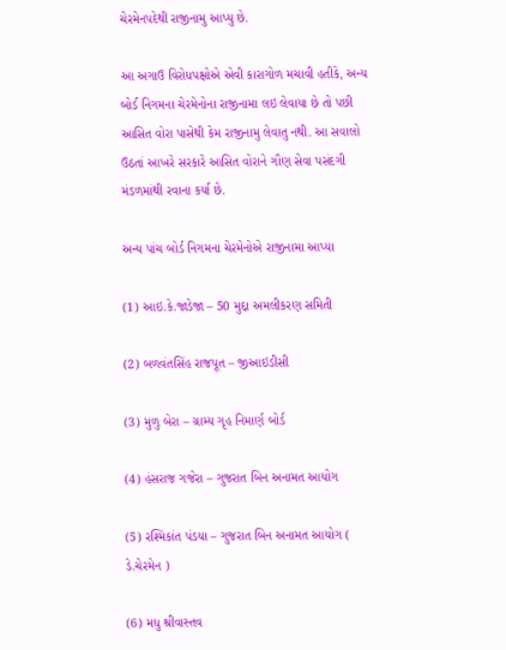ચેરમેનપદેથી રાજીનામુ આપ્યુ છે.

આ અગાઉ વિરોધપક્ષોએ એવી કારાગોળ મચાવી હતીકે, અન્ય બોર્ડ નિગમના ચેરમેનોના રાજીનામા લઇ લેવાયા છે તો પછી આસિત વોરા પાસેથી કેમ રાજીનામુ લેવાતુ નથી. આ સવાલો ઉઠતાં આખરે સરકારે આસિત વોરાને ગૌણ સેવા પસંદગી મંડળમાંથી રવાના કર્યા છે.

અન્ય પાંચ બોર્ડ નિગમના ચેરમેનોએ રાજીનામા આપ્યા

(1) આઇ.કે.જાડેજા – 50 મુદ્દા અમલીકરણ સમિતી

(2) બળવંતસિંહ રાજપૂત – જીઆઇડીસી

(3) મુળુ બેરા – ગ્રામ્ય ગૃહ નિમાર્ણ બોર્ડ

(4) હંસરાજ ગજેરા – ગુજરાત બિન અનામત આયોગ

(5) રશ્મિકાંત પંડયા – ગુજરાત બિન અનામત આયોગ ( ડે.ચેરમેન )

(6) મધુ શ્રીવાસ્તવ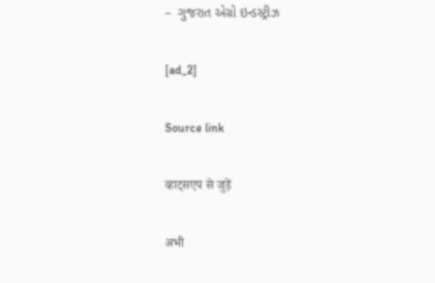–  ગુજરાત એગ્રો ઇન્ડસ્ટ્રીઝ

[ad_2]

Source link

व्हाट्सएप से जुड़ें

अभी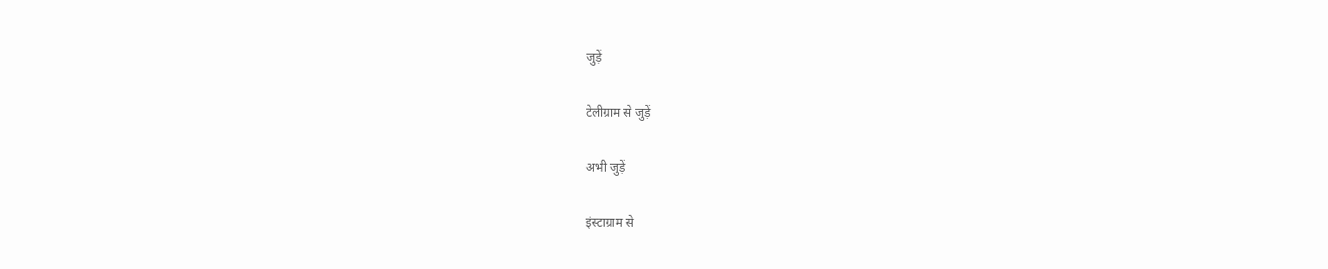जुड़ें

टेलीग्राम से जुड़ें

अभी जुड़ें

इंस्टाग्राम से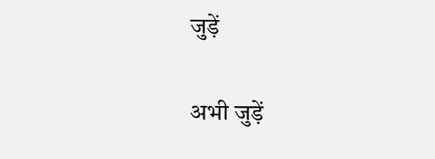जुड़ें

अभी जुड़ें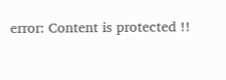error: Content is protected !!